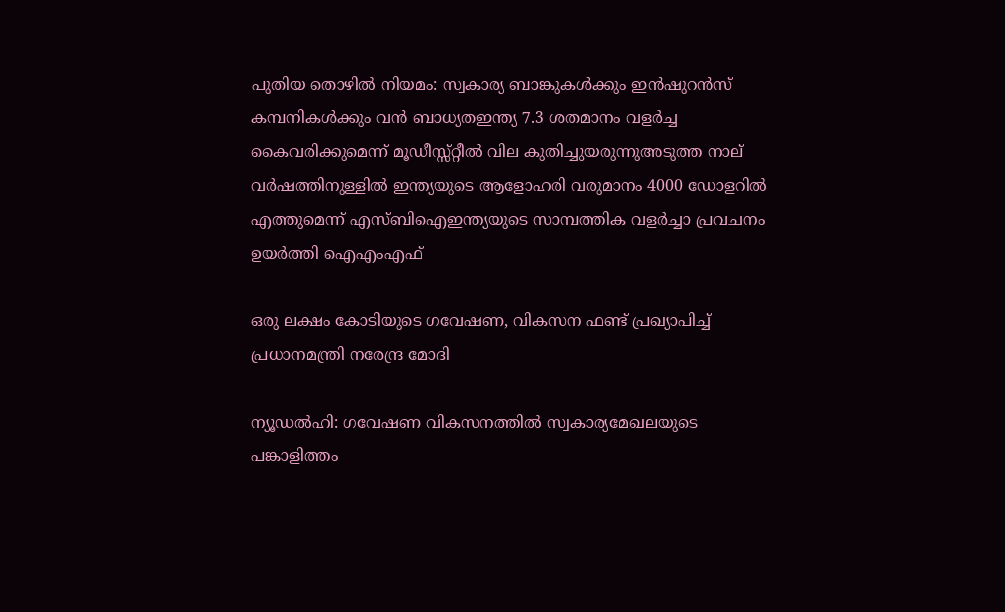പുതിയ തൊഴിൽ നിയമം: സ്വകാര്യ ബാങ്കുകൾക്കും ഇൻഷുറൻസ് കമ്പനികൾക്കും വൻ ബാധ്യതഇന്ത്യ 7.3 ശതമാനം വളര്‍ച്ച കൈവരിക്കുമെന്ന് മൂഡീസ്സ്‌റ്റീല്‍ വില കുതിച്ചുയരുന്നുഅടുത്ത നാല് വർഷത്തിനുള്ളിൽ ഇന്ത്യയുടെ ആളോഹരി വരുമാനം 4000 ഡോളറിൽ എത്തുമെന്ന് എസ്ബിഐഇന്ത്യയുടെ സാമ്പത്തിക വളര്‍ച്ചാ പ്രവചനം ഉയര്‍ത്തി ഐഎംഎഫ്

ഒരു ലക്ഷം കോടിയുടെ ഗവേഷണ, വികസന ഫണ്ട് പ്രഖ്യാപിച്ച് പ്രധാനമന്ത്രി നരേന്ദ്ര മോദി

ന്യൂഡല്‍ഹി: ഗവേഷണ വികസനത്തില്‍ സ്വകാര്യമേഖലയുടെ പങ്കാളിത്തം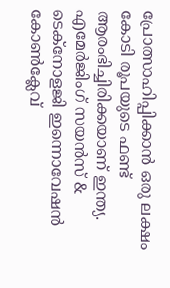പ്രോത്സാഹിപ്പിക്കാന്‍ ഒരു ലക്ഷം കോടി രൂപയുടെ ഫണ്ട് ആരംഭിച്ചിരിക്കയാണ് ഇന്ത്യ. എമേര്‍ജിംഗ് സയന്‍സ് & ടെക്‌നോളജി ഇന്നൊവേഷന്‍ കോണ്‍ക്ലേവ്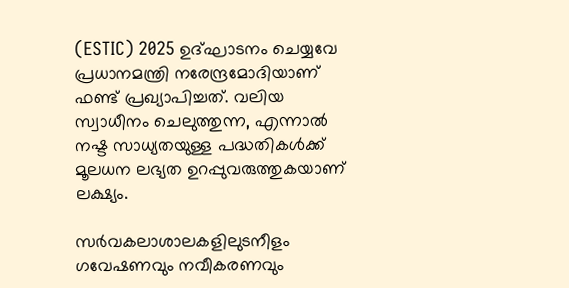(ESTIC) 2025 ഉദ്ഘാടനം ചെയ്യവേ പ്രധാനമന്ത്രി നരേന്ദ്രമോദിയാണ് ഫണ്ട് പ്രഖ്യാപിച്ചത്. വലിയ സ്വാധീനം ചെലുത്തുന്ന, എന്നാല്‍ നഷ്ട സാധ്യതയുള്ള പദ്ധതികള്‍ക്ക് മൂലധന ലഭ്യത ഉറപ്പുവരുത്തുകയാണ് ലക്ഷ്യം.

സര്‍വകലാശാലകളിലുടനീളം ഗവേഷണവും നവീകരണവും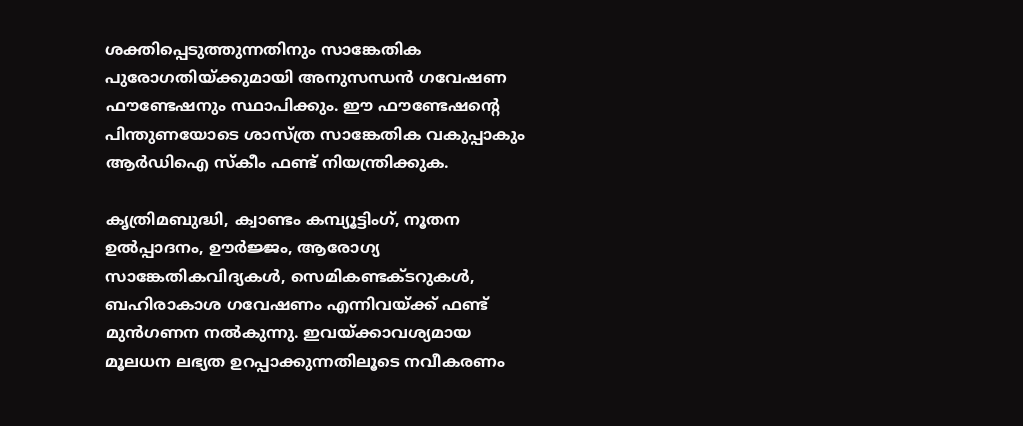ശക്തിപ്പെടുത്തുന്നതിനും സാങ്കേതിക പുരോഗതിയ്ക്കുമായി അനുസന്ധന്‍ ഗവേഷണ ഫൗണ്ടേഷനും സ്ഥാപിക്കും. ഈ ഫൗണ്ടേഷന്റെ പിന്തുണയോടെ ശാസ്ത്ര സാങ്കേതിക വകുപ്പാകും ആര്‍ഡിഐ സ്‌കീം ഫണ്ട് നിയന്ത്രിക്കുക.

കൃത്രിമബുദ്ധി, ക്വാണ്ടം കമ്പ്യൂട്ടിംഗ്, നൂതന ഉല്‍പ്പാദനം, ഊര്‍ജ്ജം, ആരോഗ്യ സാങ്കേതികവിദ്യകള്‍, സെമികണ്ടക്ടറുകള്‍, ബഹിരാകാശ ഗവേഷണം എന്നിവയ്ക്ക് ഫണ്ട് മുന്‍ഗണന നല്‍കുന്നു. ഇവയ്ക്കാവശ്യമായ മൂലധന ലഭ്യത ഉറപ്പാക്കുന്നതിലൂടെ നവീകരണം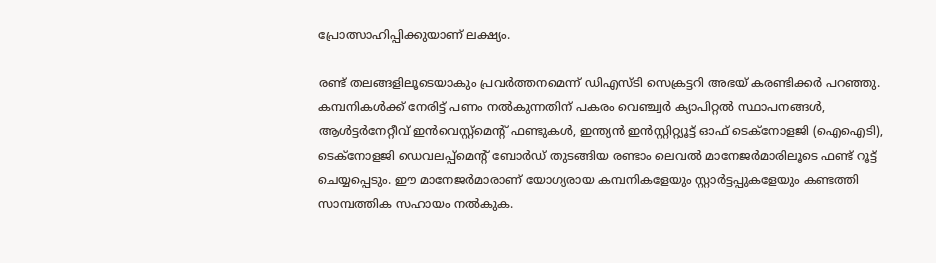പ്രോത്സാഹിപ്പിക്കുയാണ് ലക്ഷ്യം.

രണ്ട് തലങ്ങളിലൂടെയാകും പ്രവര്‍ത്തനമെന്ന് ഡിഎസ്ടി സെക്രട്ടറി അഭയ് കരണ്ടിക്കര്‍ പറഞ്ഞു. കമ്പനികള്‍ക്ക് നേരിട്ട് പണം നല്‍കുന്നതിന് പകരം വെഞ്ച്വര്‍ ക്യാപിറ്റല്‍ സ്ഥാപനങ്ങള്‍, ആള്‍ട്ടര്‍നേറ്റീവ് ഇന്‍വെസ്റ്റ്മെന്റ് ഫണ്ടുകള്‍, ഇന്ത്യന്‍ ഇന്‍സ്റ്റിറ്റ്യൂട്ട് ഓഫ് ടെക്നോളജി (ഐഐടി), ടെക്നോളജി ഡെവലപ്പ്മെന്റ് ബോര്‍ഡ് തുടങ്ങിയ രണ്ടാം ലെവല്‍ മാനേജര്‍മാരിലൂടെ ഫണ്ട് റൂട്ട് ചെയ്യപ്പെടും. ഈ മാനേജര്‍മാരാണ് യോഗ്യരായ കമ്പനികളേയും സ്റ്റാര്‍ട്ടപ്പുകളേയും കണ്ടത്തി സാമ്പത്തിക സഹായം നല്‍കുക.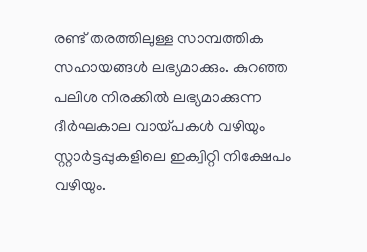രണ്ട് തരത്തിലുള്ള സാമ്പത്തിക സഹായങ്ങള്‍ ലഭ്യമാക്കും. കുറഞ്ഞ പലിശ നിരക്കില്‍ ലഭ്യമാക്കുന്ന ദീര്‍ഘകാല വായ്പകള്‍ വഴിയും സ്റ്റാര്‍ട്ടപ്പുകളിലെ ഇക്വിറ്റി നിക്ഷേപം വഴിയും.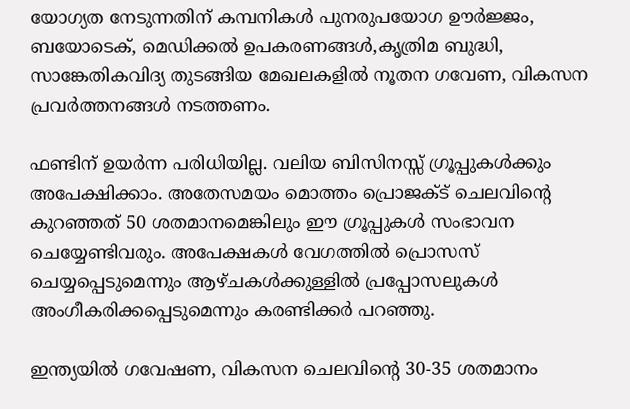യോഗ്യത നേടുന്നതിന് കമ്പനികള്‍ പുനരുപയോഗ ഊര്‍ജ്ജം, ബയോടെക്, മെഡിക്കല്‍ ഉപകരണങ്ങള്‍,കൃത്രിമ ബുദ്ധി, സാങ്കേതികവിദ്യ തുടങ്ങിയ മേഖലകളില്‍ നൂതന ഗവേണ, വികസന പ്രവര്‍ത്തനങ്ങള്‍ നടത്തണം.

ഫണ്ടിന് ഉയര്‍ന്ന പരിധിയില്ല. വലിയ ബിസിനസ്സ് ഗ്രൂപ്പുകള്‍ക്കും അപേക്ഷിക്കാം. അതേസമയം മൊത്തം പ്രൊജക്ട് ചെലവിന്റെ കുറഞ്ഞത് 50 ശതമാനമെങ്കിലും ഈ ഗ്രൂപ്പുകള്‍ സംഭാവന ചെയ്യേണ്ടിവരും. അപേക്ഷകള്‍ വേഗത്തില്‍ പ്രൊസസ് ചെയ്യപ്പെടുമെന്നും ആഴ്ചകള്‍ക്കുള്ളില്‍ പ്രപ്പോസലുകള്‍ അംഗീകരിക്കപ്പെടുമെന്നും കരണ്ടിക്കര്‍ പറഞ്ഞു.

ഇന്ത്യയില്‍ ഗവേഷണ, വികസന ചെലവിന്റെ 30-35 ശതമാനം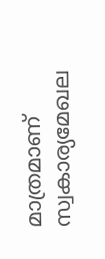മാത്രമാണ് സ്വകാര്യമേഖല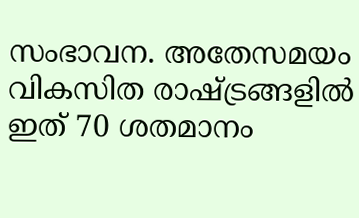സംഭാവന. അതേസമയം വികസിത രാഷ്ട്രങ്ങളില്‍ ഇത് 70 ശതമാനം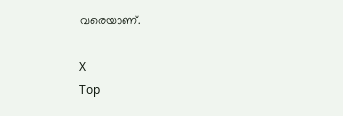വരെയാണ്.

X
Top